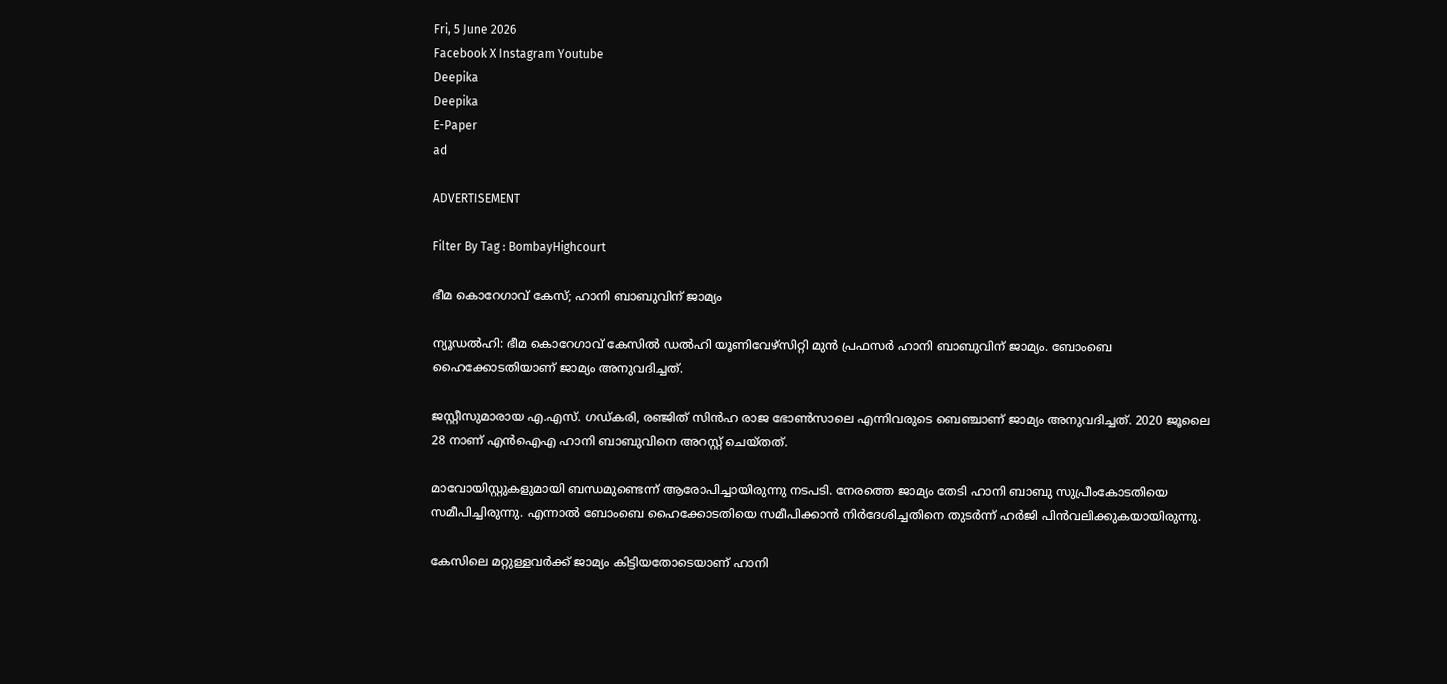Fri, 5 June 2026
Facebook X Instagram Youtube
Deepika
Deepika
E-Paper
ad

ADVERTISEMENT

Filter By Tag : BombayHighcourt

ഭീമ കൊറേഗാവ് കേസ്; ഹാനി ബാബുവിന് ജാമ്യം

ന്യൂഡൽഹി: ഭീമ കൊറേഗാവ് കേസിൽ ഡൽഹി യൂണിവേഴ്‌സിറ്റി മുൻ പ്രഫസർ ഹാനി ബാബുവിന് ജാമ്യം. ബോംബെ ഹൈക്കോടതിയാണ് ജാമ്യം അനുവദിച്ചത്.

ജസ്റ്റീസുമാരായ എ.എസ്. ഗഡ്കരി, രഞ്ജിത്‌ സിൻഹ രാജ ഭോൺസാലെ എന്നിവരുടെ ബെഞ്ചാണ് ജാമ്യം അനുവദിച്ചത്. 2020 ജൂലൈ 28 നാണ് എൻഐഎ ഹാനി ബാബുവിനെ അറസ്റ്റ് ചെയ്തത്.

മാവോയിസ്റ്റുകളുമായി ബന്ധമുണ്ടെന്ന് ആരോപിച്ചായിരുന്നു നടപടി. നേരത്തെ ജാമ്യം തേടി ഹാനി ബാബു സുപ്രീംകോടതിയെ സമീപിച്ചിരുന്നു. എന്നാൽ ബോംബെ ഹൈക്കോടതിയെ സമീപിക്കാൻ നിർദേശിച്ചതിനെ തുടർന്ന് ഹർജി പിൻവലിക്കുകയായിരുന്നു.

കേസിലെ മറ്റുള്ളവർക്ക് ജാമ്യം കിട്ടിയതോടെയാണ് ഹാനി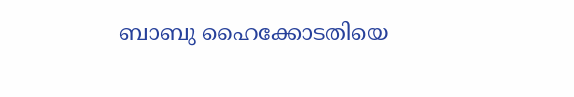ബാബു ഹൈക്കോടതിയെ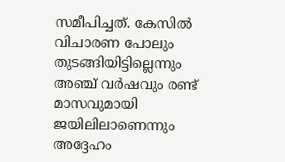സമീപിച്ചത്. കേസിൽ വിചാരണ പോലും തുടങ്ങിയിട്ടില്ലെന്നും അഞ്ച് വർഷവും രണ്ട് മാസവുമായി ജയിലിലാണെന്നും അദ്ദേഹം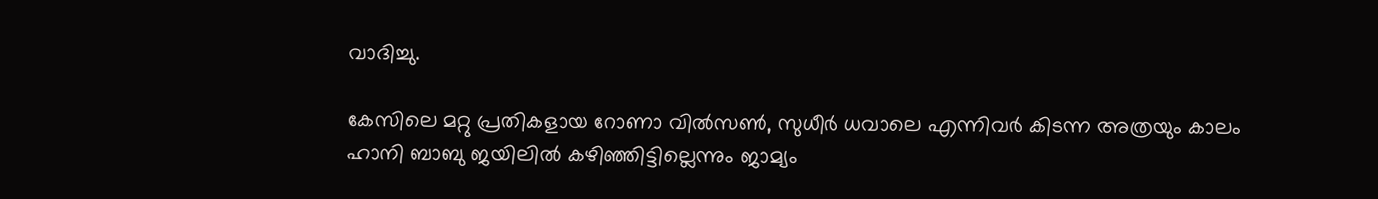വാദിച്ചു.

കേസിലെ മറ്റു പ്രതികളായ റോണാ വിൽസൺ, സുധീർ ധവാലെ എന്നിവർ കിടന്ന അത്രയും കാലം ഹാനി ബാബു ജയിലിൽ കഴിഞ്ഞിട്ടില്ലെന്നും ജാമ്യം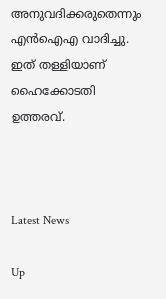അനുവദിക്കരുതെന്നും എൻഐഎ വാദിച്ചു. ഇത് തള്ളിയാണ് ഹൈക്കോടതി ഉത്തരവ്.



Latest News

Up